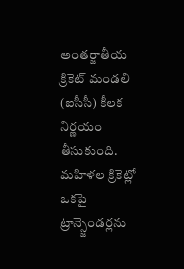అంతర్జాతీయ క్రికెట్ మండలి (ఐసీసీ) కీలక నిర్ణయం తీసుకుంది. మహిళల క్రికెట్లో ఒకపై ట్రాన్స్జెండర్లను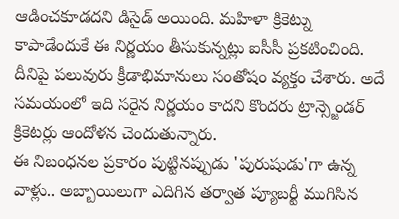ఆడించకూడదని డిసైడ్ అయింది. మహిళా క్రికెట్ను కాపాడేందుకే ఈ నిర్ణయం తీసుకున్నట్లు ఐసీసీ ప్రకటించింది. దీనిపై పలువురు క్రీడాభిమానులు సంతోషం వ్యక్తం చేశారు. అదే సమయంలో ఇది సరైన నిర్ణయం కాదని కొందరు ట్రాన్స్జెండర్ క్రికెటర్లు ఆందోళన చెందుతున్నారు.
ఈ నిబంధనల ప్రకారం పుట్టినప్పుడు 'పురుషుడు'గా ఉన్న వాళ్లు.. అబ్బాయిలుగా ఎదిగిన తర్వాత ప్యూబర్టీ ముగిసిన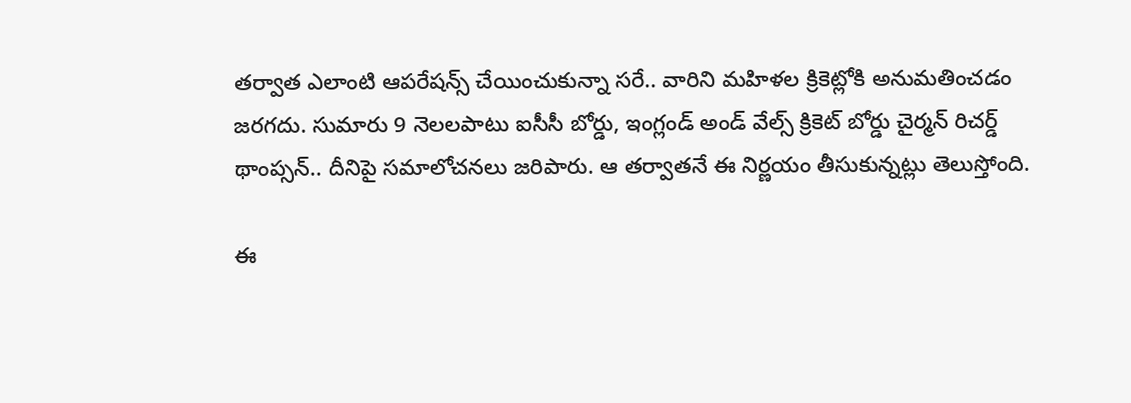తర్వాత ఎలాంటి ఆపరేషన్స్ చేయించుకున్నా సరే.. వారిని మహిళల క్రికెట్లోకి అనుమతించడం జరగదు. సుమారు 9 నెలలపాటు ఐసీసీ బోర్డు, ఇంగ్లండ్ అండ్ వేల్స్ క్రికెట్ బోర్డు చైర్మన్ రిచర్డ్ థాంప్సన్.. దీనిపై సమాలోచనలు జరిపారు. ఆ తర్వాతనే ఈ నిర్ణయం తీసుకున్నట్లు తెలుస్తోంది.

ఈ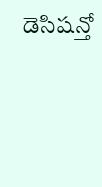డెసిషన్తో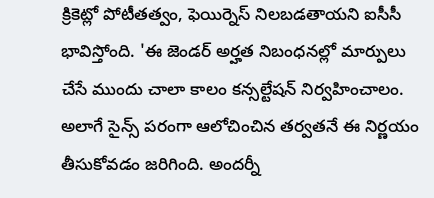క్రికెట్లో పోటీతత్వం, ఫెయిర్నెస్ నిలబడతాయని ఐసీసీ భావిస్తోంది. 'ఈ జెండర్ అర్హత నిబంధనల్లో మార్పులు చేసే ముందు చాలా కాలం కన్సల్టేషన్ నిర్వహించాలం. అలాగే సైన్స్ పరంగా ఆలోచించిన తర్వతనే ఈ నిర్ణయం తీసుకోవడం జరిగింది. అందర్నీ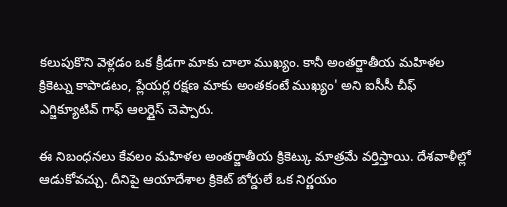కలుపుకొని వెళ్లడం ఒక క్రీడగా మాకు చాలా ముఖ్యం. కానీ అంతర్జాతీయ మహిళల క్రికెట్ను కాపాడటం, ప్లేయర్ల రక్షణ మాకు అంతకంటే ముఖ్యం' అని ఐసీసీ చీఫ్ ఎగ్జిక్యూటివ్ గాఫ్ ఆలర్డైస్ చెప్పారు.

ఈ నిబంధనలు కేవలం మహిళల అంతర్జాతీయ క్రికెట్కు మాత్రమే వర్తిస్తాయి. దేశవాళీల్లో ఆడుకోవచ్చు. దీనిపై ఆయాదేశాల క్రికెట్ బోర్డులే ఒక నిర్ణయం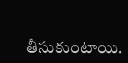తీసుకుంటాయి.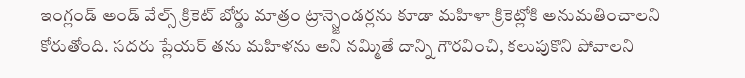ఇంగ్లండ్ అండ్ వేల్స్ క్రికెట్ బోర్డు మాత్రం ట్రాన్స్జెండర్లను కూడా మహిళా క్రికెట్లోకి అనుమతించాలని కోరుతోంది. సదరు ప్లేయర్ తను మహిళను అని నమ్మితే దాన్ని గౌరవించి, కలుపుకొని పోవాలని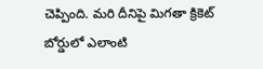చెప్పింది. మరి దీనిపై మిగతా క్రికెట్ బోర్డులో ఎలాంటి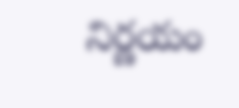నిర్ణయం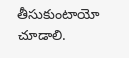తీసుకుంటాయో చూడాలి.